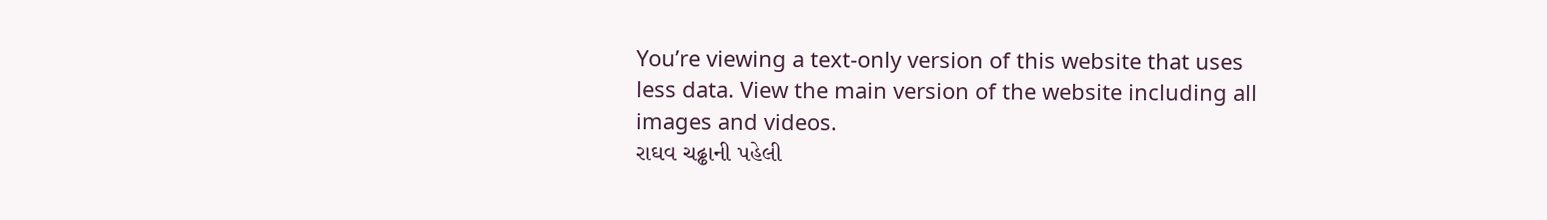You’re viewing a text-only version of this website that uses less data. View the main version of the website including all images and videos.
રાઘવ ચઢ્ઢાની પહેલી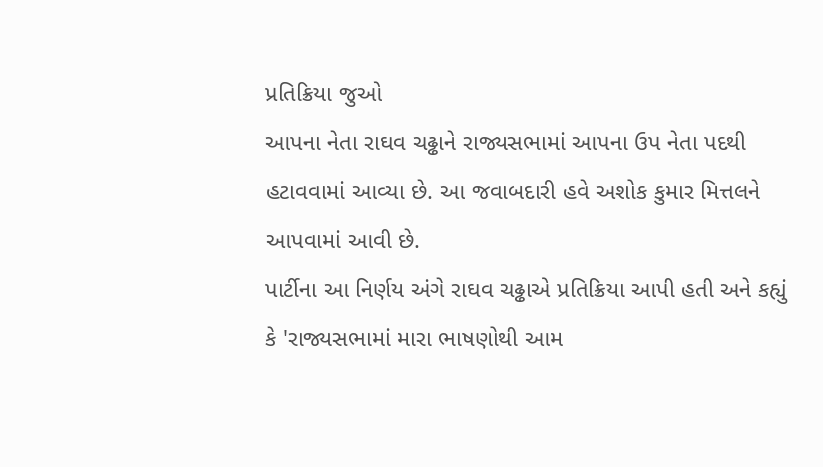પ્રતિક્રિયા જુઓ
આપના નેતા રાઘવ ચઢ્ઢાને રાજ્યસભામાં આપના ઉપ નેતા પદથી હટાવવામાં આવ્યા છે. આ જવાબદારી હવે અશોક કુમાર મિત્તલને આપવામાં આવી છે.
પાર્ટીના આ નિર્ણય અંગે રાઘવ ચઢ્ઢાએ પ્રતિક્રિયા આપી હતી અને કહ્યું કે 'રાજ્યસભામાં મારા ભાષણોથી આમ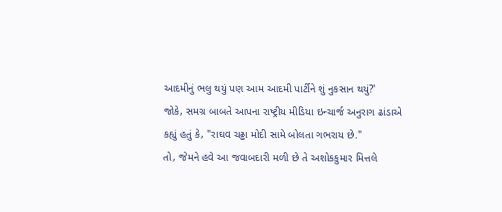આદમીનું ભલુ થયું પણ આમ આદમી પાર્ટીને શું નુકસાન થયું?'
જોકે, સમગ્ર બાબતે આપના રાષ્ટ્રીય મીડિયા ઇન્ચાર્જ અનુરાગ ઢાંડાએ કહ્યું હતું કે, "રાઘવ ચઢ્ઢા મોદી સામે બોલતા ગભરાય છે."
તો, જેમને હવે આ જવાબદારી મળી છે તે અશોકકુમાર મિત્તલે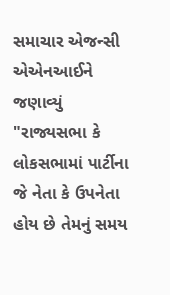સમાચાર એજન્સી એએનઆઈને જણાવ્યું "રાજ્યસભા કે લોકસભામાં પાર્ટીના જે નેતા કે ઉપનેતા હોય છે તેમનું સમય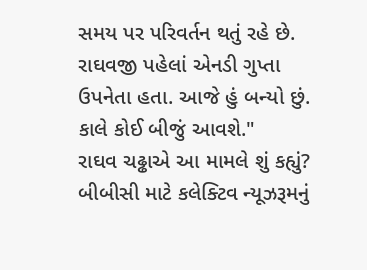સમય પર પરિવર્તન થતું રહે છે. રાઘવજી પહેલાં એનડી ગુપ્તા ઉપનેતા હતા. આજે હું બન્યો છું. કાલે કોઈ બીજું આવશે."
રાઘવ ચઢ્ઢાએ આ મામલે શું કહ્યું?
બીબીસી માટે કલેક્ટિવ ન્યૂઝરૂમનું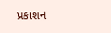પ્રકાશન